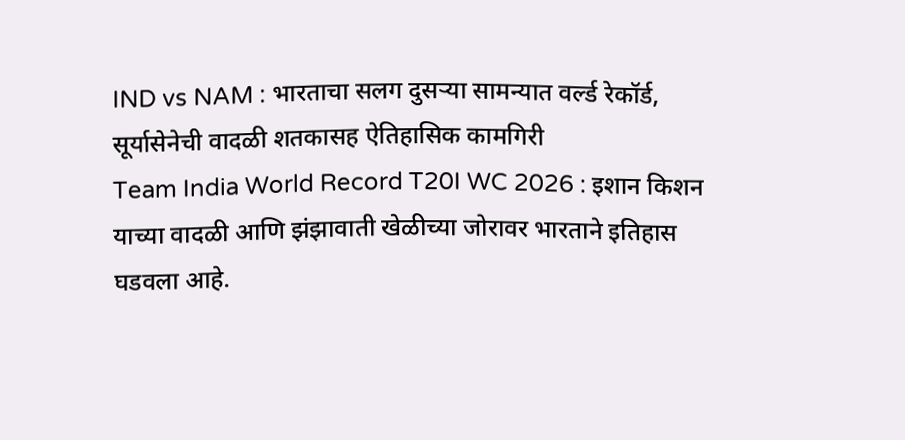IND vs NAM : भारताचा सलग दुसऱ्या सामन्यात वर्ल्ड रेकॉर्ड, सूर्यासेनेची वादळी शतकासह ऐतिहासिक कामगिरी
Team India World Record T20I WC 2026 : इशान किशन याच्या वादळी आणि झंझावाती खेळीच्या जोरावर भारताने इतिहास घडवला आहे.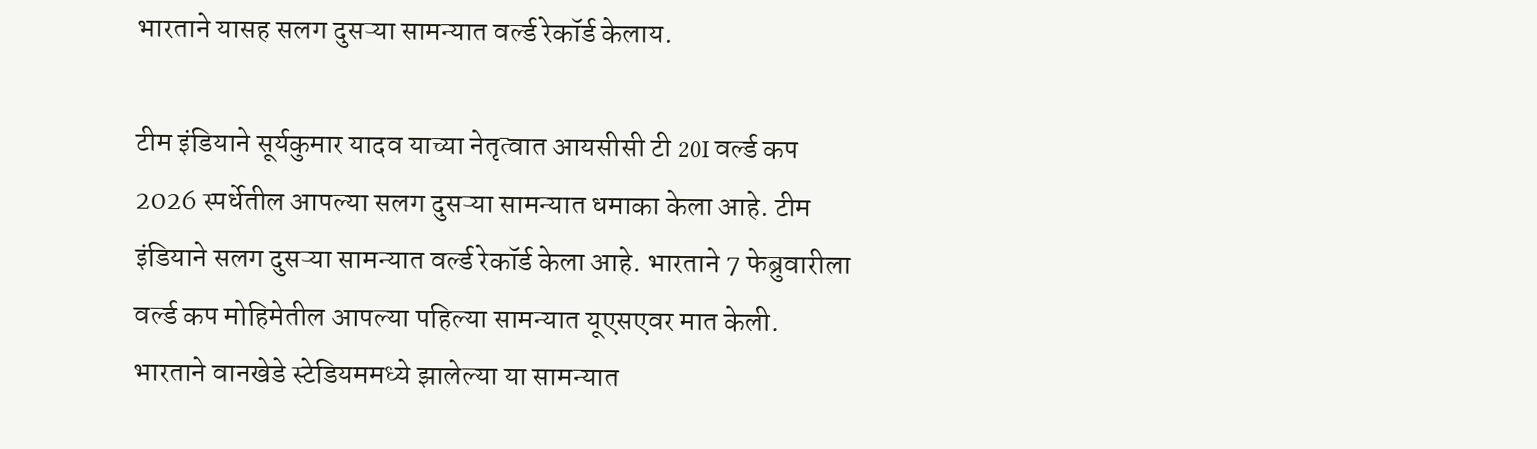भारताने यासह सलग दुसऱ्या सामन्यात वर्ल्ड रेकॉर्ड केलाय.

टीम इंडियाने सूर्यकुमार यादव याच्या नेतृत्वात आयसीसी टी 20I वर्ल्ड कप 2026 स्पर्धेतील आपल्या सलग दुसऱ्या सामन्यात धमाका केला आहे. टीम इंडियाने सलग दुसऱ्या सामन्यात वर्ल्ड रेकॉर्ड केला आहे. भारताने 7 फेब्रुवारीला वर्ल्ड कप मोहिमेतील आपल्या पहिल्या सामन्यात यूएसएवर मात केली. भारताने वानखेडे स्टेडियममध्ये झालेल्या या सामन्यात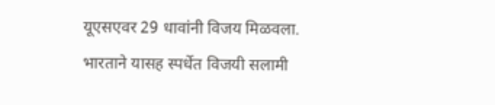यूएसएवर 29 धावांनी विजय मिळवला. भारताने यासह स्पर्धेत विजयी सलामी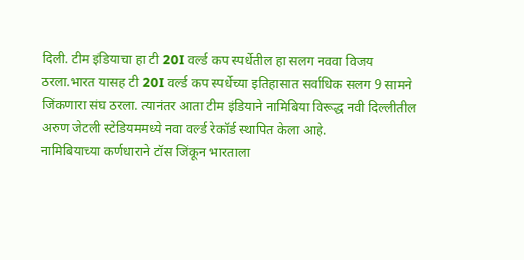दिली. टीम इंडियाचा हा टी 20I वर्ल्ड कप स्पर्धेतील हा सलग नववा विजय ठरला.भारत यासह टी 20I वर्ल्ड कप स्पर्धेच्या इतिहासात सर्वाधिक सलग 9 सामने जिंकणारा संघ ठरला. त्यानंतर आता टीम इंडियाने नामिबिया विरूद्ध नवी दिल्लीतील अरुण जेटली स्टेडियममध्ये नवा वर्ल्ड रेकॉर्ड स्थापित केला आहे.
नामिबियाच्या कर्णधाराने टॉस जिंकून भारताला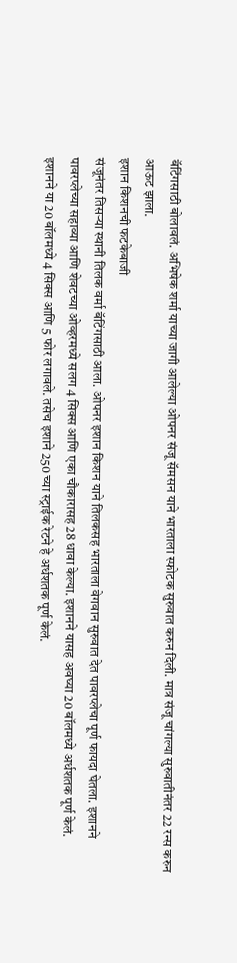बॅटिंगसाठी बोलावलं. अभिषेक शर्मा याच्या जागी आलेल्या ओपनर संजू सॅमसन याने भारताला स्फोटक सुरुवात करुन दिली. मात्र संजू चांगल्या सुरुवातीनंतर 22 रन्स करुन आऊट झाला.
इशान किशनची फटकेबाजी
संजूनंतर तिसऱ्या स्थानी तिलक वर्मा बॅटिंगसाठी आला. ओपनर इशान किशन याने तिलकसह भारताला वेगवान सुरुवात देत पावरप्लेचा पूर्ण फायदा घेतला. इशानने पावरप्लेच्या सहाव्या आणि शेवटच्या ओव्हरमध्ये सलग 4 सिक्स आणि एका चौकारासह 28 धावा केल्या. इशानने यासह अवघ्या 20 बॉलमध्ये अर्धशतक पूर्ण केलं.
इशानने या 20 बॉलमध्ये 4 सिक्स आणि 5 फोर लगावले. तसेच इशाने 250 च्या स्ट्राईक रेटने हे अर्धशतक पूर्ण केलं.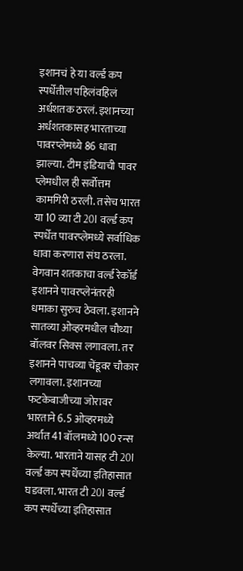इशानचं हे या वर्ल्ड कप स्पर्धेतील पहिलंवहिलं अर्धशतक ठरलं. इशानच्या अर्धशतकासह भारताच्या पावरप्लेमध्ये 86 धावा झाल्या. टीम इंडियाची पावर प्लेमधील ही सर्वोत्तम कामगिरी ठरली. तसेच भारत या 10 व्या टी 20I वर्ल्ड कप स्पर्धेत पावरप्लेमध्ये सर्वाधिक धावा करणारा संघ ठरला.
वेगवान शतकाचा वर्ल्ड रेकॉर्ड
इशानने पावरप्लेनंतरही धमाका सुरुच ठेवला. इशानने सातव्या ओव्हरमधील चौथ्या बॉलवर सिक्स लगावला. तर इशानने पाचव्या चेंडूवर चौकार लगावला. इशानच्या फटकेबाजीच्या जोरावर भारताने 6.5 ओव्हरमध्ये अर्थात 41 बॉलमध्ये 100 रन्स केल्या. भारताने यासह टी 20I वर्ल्ड कप स्पर्धेच्या इतिहासात घडवला. भारत टी 20I वर्ल्ड कप स्पर्धेच्या इतिहासात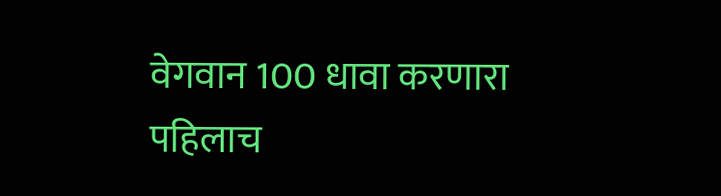वेगवान 100 धावा करणारा पहिलाच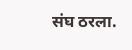संघ ठरला.